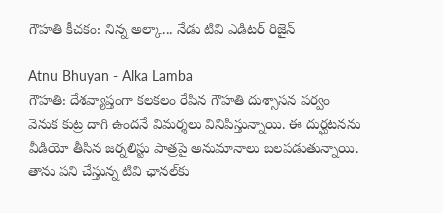గౌహతి కీచకం: నిన్న అల్కా... నేడు టివి ఎడిటర్ రిజైన్

Atnu Bhuyan - Alka Lamba
గౌహతి: దేశవ్యాప్తంగా కలకలం రేపిన గౌహతి దుశ్సాసన పర్వం వెనుక కుట్ర దాగి ఉందనే విమర్శలు వినిపిస్తున్నాయి. ఈ దుర్ఘటనను వీడియో తీసిన జర్నలిస్టు పాత్రపై అనుమానాలు బలపడుతున్నాయి. తాను పని చేస్తున్న టివి ఛానల్‌కు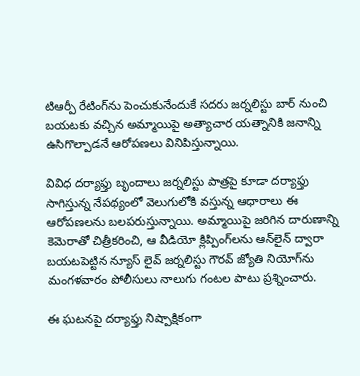టిఆర్పీ రేటింగ్‌ను పెంచుకునేందుకే సదరు జర్నలిస్టు బార్ నుంచి బయటకు వచ్చిన అమ్మాయిపై అత్యాచార యత్నానికి జనాన్ని ఉసిగొల్పాడనే ఆరోపణలు వినిపిస్తున్నాయి.

వివిధ దర్యాఫ్తు బృందాలు జర్నలిస్టు పాత్రపై కూడా దర్యాఫ్తు సాగిస్తున్న నేపథ్యంలో వెలుగులోకి వస్తున్న ఆధారాలు ఈ ఆరోపణలను బలపరుస్తున్నాయి. అమ్మాయిపై జరిగిన దారుణాన్ని కెమెరాతో చిత్రీకరించి, ఆ వీడియో క్లిప్పింగ్‌లను ఆన్‌లైన్ ద్వారా బయటపెట్టిన న్యూస్ లైవ్ జర్నలిస్టు గౌరవ్ జ్యోతి నియోగ్‌ను మంగళవారం పోలీసులు నాలుగు గంటల పాటు ప్రశ్నించారు.

ఈ ఘటనపై దర్యాఫ్తు నిష్పాక్షికంగా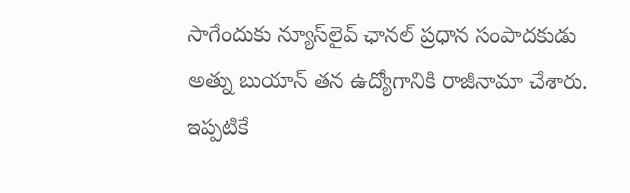సాగేందుకు న్యూస్‌లైవ్ ఛానల్ ప్రధాన సంపాదకుడు అత్ను బుయాన్ తన ఉద్యోగానికి రాజీనామా చేశారు. ఇప్పటికే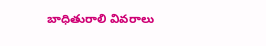బాధితురాలి వివరాలు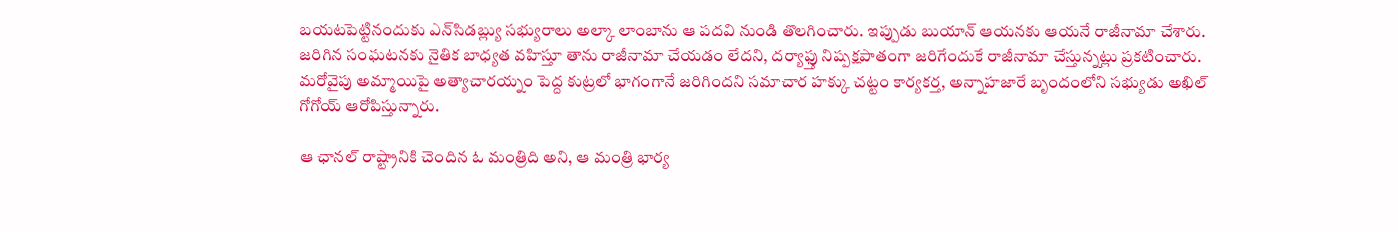బయటపెట్టినందుకు ఎన్‌సిడబ్ల్యు సభ్యురాలు అల్కా లాంబాను ఆ పదవి నుండి తొలగించారు. ఇప్పుడు బుయాన్ ఆయనకు ఆయనే రాజీనామా చేశారు. జరిగిన సంఘటనకు నైతిక బాధ్యత వహిస్తూ తాను రాజీనామా చేయడం లేదని, దర్యాఫ్తు నిష్పక్షపాతంగా జరిగేందుకే రాజీనామా చేస్తున్నట్లు ప్రకటించారు. మరోవైపు అమ్మాయిపై అత్యాచారయ్నం పెద్ద కుట్రలో భాగంగానే జరిగిందని సమాచార హక్కు చట్టం కార్యకర్త, అన్నాహజారే బృందంలోని సభ్యుడు అఖిల్ గోగోయ్ ఆరోపిస్తున్నారు.

ఆ ఛానల్ రాష్ట్రానికి చెందిన ఓ మంత్రిది అని, ఆ మంత్రి భార్య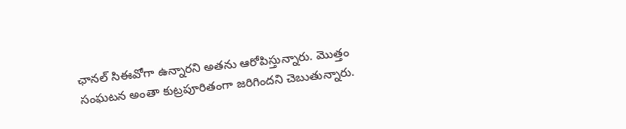ఛానల్ సిఈవోగా ఉన్నారని అతను ఆరోపిస్తున్నారు. మొత్తం సంఘటన అంతా కుట్రపూరితంగా జరిగిందని చెబుతున్నారు.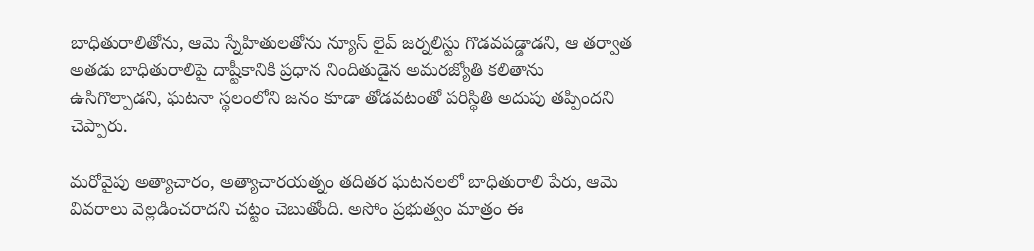బాధితురాలితోను, ఆమె స్నేహితులతోను న్యూస్ లైవ్ జర్నలిస్టు గొడవపడ్డాడని, ఆ తర్వాత అతడు బాధితురాలిపై దాష్టీకానికి ప్రధాన నిందితుడైన అమరజ్యోతి కలితాను ఉసిగొల్పాడని, ఘటనా స్థలంలోని జనం కూడా తోడవటంతో పరిస్థితి అదుపు తప్పిందని చెప్పారు.

మరోవైపు అత్యాచారం, అత్యాచారయత్నం తదితర ఘటనలలో బాధితురాలి పేరు, ఆమె వివరాలు వెల్లడించరాదని చట్టం చెబుతోంది. అసోం ప్రభుత్వం మాత్రం ఈ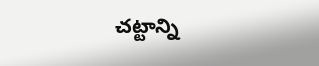చట్టాన్ని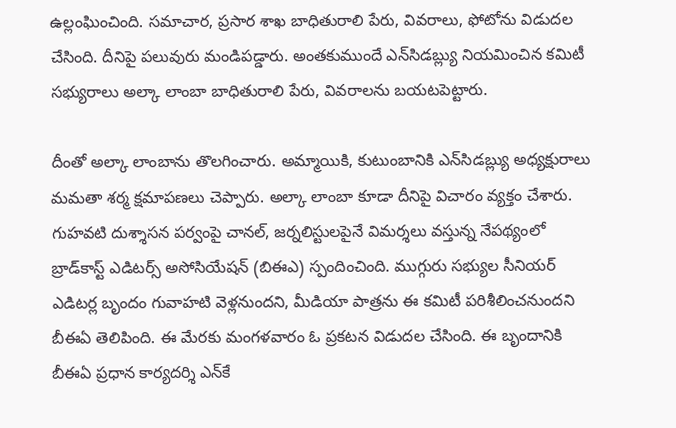ఉల్లంఘించింది. సమాచార, ప్రసార శాఖ బాధితురాలి పేరు, వివరాలు, ఫోటోను విడుదల చేసింది. దీనిపై పలువురు మండిపడ్డారు. అంతకుముందే ఎన్‌సిడబ్ల్యు నియమించిన కమిటీ సభ్యురాలు అల్కా లాంబా బాధితురాలి పేరు, వివరాలను బయటపెట్టారు.

దీంతో అల్కా లాంబాను తొలగించారు. అమ్మాయికి, కుటుంబానికి ఎన్‌సిడబ్ల్యు అధ్యక్షురాలు మమతా శర్మ క్షమాపణలు చెప్పారు. అల్కా లాంబా కూడా దీనిపై విచారం వ్యక్తం చేశారు. గుహవటి దుశ్శాసన పర్వంపై చానల్, జర్నలిస్టులపైనే విమర్శలు వస్తున్న నేపథ్యంలో బ్రాడ్‌కాస్ట్ ఎడిటర్స్ అసోసియేషన్ (బిఈఎ) స్పందించింది. ముగ్గురు సభ్యుల సీనియర్ ఎడిటర్ల బృందం గువాహటి వెళ్లనుందని, మీడియా పాత్రను ఈ కమిటీ పరిశీలించనుందని బీఈఏ తెలిపింది. ఈ మేరకు మంగళవారం ఓ ప్రకటన విడుదల చేసింది. ఈ బృందానికి బీఈఏ ప్రధాన కార్యదర్శి ఎన్‌కే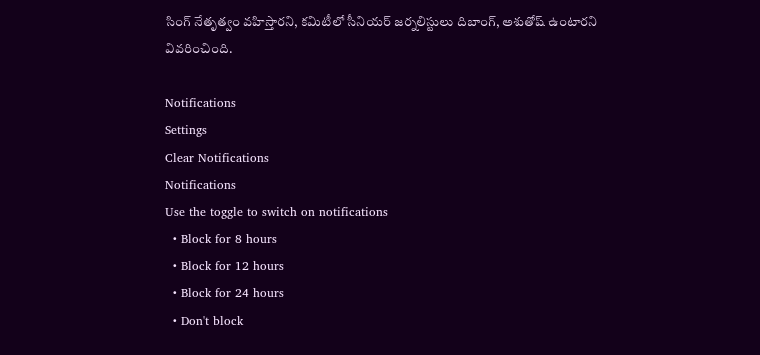సింగ్ నేతృత్వం వహిస్తారని, కమిటీలో సీనియర్ జర్నలిస్టులు దిబాంగ్, అశుతోష్ ఉంటారని వివరించింది.

Notifications
Settings
Clear Notifications
Notifications
Use the toggle to switch on notifications
  • Block for 8 hours
  • Block for 12 hours
  • Block for 24 hours
  • Don't block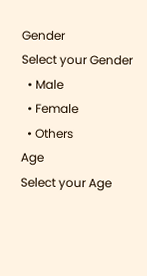Gender
Select your Gender
  • Male
  • Female
  • Others
Age
Select your Age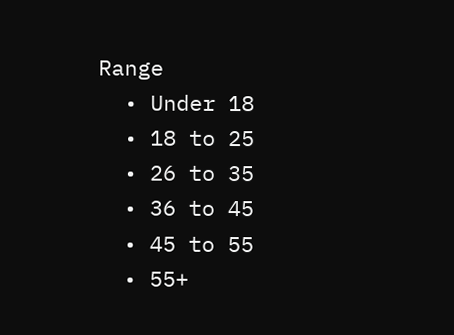Range
  • Under 18
  • 18 to 25
  • 26 to 35
  • 36 to 45
  • 45 to 55
  • 55+